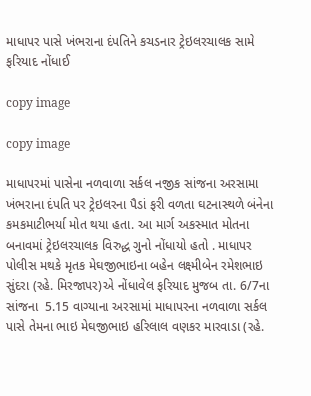માધાપર પાસે ખંભરાના દંપતિને કચડનાર ટ્રેઇલરચાલક સામે ફરિયાદ નોંધાઈ

copy image

copy image

માધાપરમાં પાસેના નળવાળા સર્કલ નજીક સાંજના અરસામા ખંભરાના દંપતિ પર ટ્રેઇલરના પૈડાં ફરી વળતા ઘટનાસ્થળે બંનેના કમકમાટીભર્યા મોત થયા હતા. આ માર્ગ અકસ્માત મોતના બનાવમાં ટ્રેઇલરચાલક વિરુદ્ધ ગુનો નોંધાયો હતો . માધાપર પોલીસ મથકે મૃતક મેઘજીભાઇના બહેન લક્ષ્મીબેન રમેશભાઇ સુંદરા (રહે. મિરજાપર)એ નોંધાવેલ ફરિયાદ મુજબ તા. 6/7ના સાંજના  5.15 વાગ્યાના અરસામાં માધાપરના નળવાળા સર્કલ પાસે તેમના ભાઇ મેઘજીભાઇ હરિલાલ વણકર મારવાડા (રહે.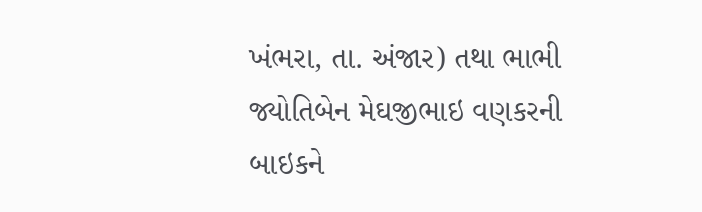ખંભરા, તા. અંજાર) તથા ભાભી જ્યોતિબેન મેઘજીભાઇ વણકરની બાઇકને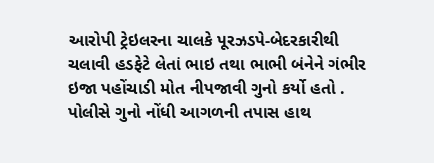આરોપી ટ્રેઇલરના ચાલકે પૂરઝડપે-બેદરકારીથી ચલાવી હડફેટે લેતાં ભાઇ તથા ભાભી બંનેને ગંભીર ઇજા પહોંચાડી મોત નીપજાવી ગુનો કર્યો હતો . પોલીસે ગુનો નોંધી આગળની તપાસ હાથ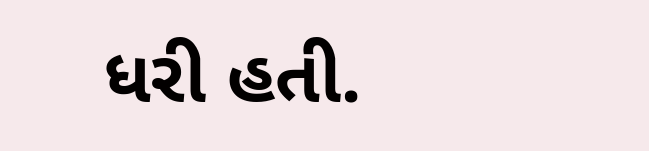ધરી હતી.